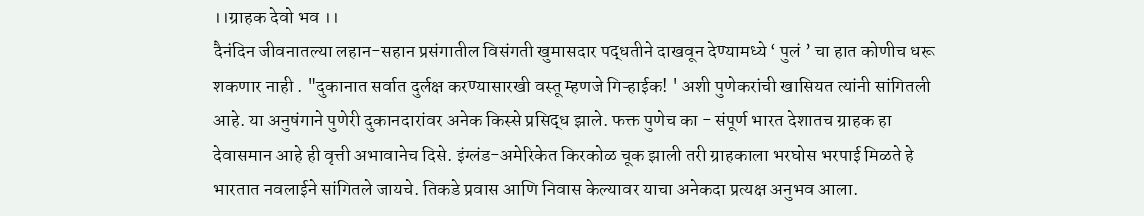।।ग्राहक देवो भव ।।
दैनंदिन जीवनातल्या लहान-सहान प्रसंगातील विसंगती खुमासदार पद्धतीने दाखवून देण्यामध्ये ‘ पुलं ’ चा हात कोणीच धरू शकणार नाही . "दुकानात सर्वात दुर्लक्ष करण्यासारखी वस्तू म्हणजे गिऱ्हाईक! ' अशी पुणेकरांची खासियत त्यांनी सांगितली आहे. या अनुषंगाने पुणेरी दुकानदारांवर अनेक किस्से प्रसिद्ध झाले. फक्त पुणेच का - संपूर्ण भारत देशातच ग्राहक हा देवासमान आहे ही वृत्ती अभावानेच दिसे. इंग्लंड-अमेरिकेत किरकोळ चूक झाली तरी ग्राहकाला भरघोस भरपाई मिळते हे भारतात नवलाईने सांगितले जायचे. तिकडे प्रवास आणि निवास केल्यावर याचा अनेकदा प्रत्यक्ष अनुभव आला.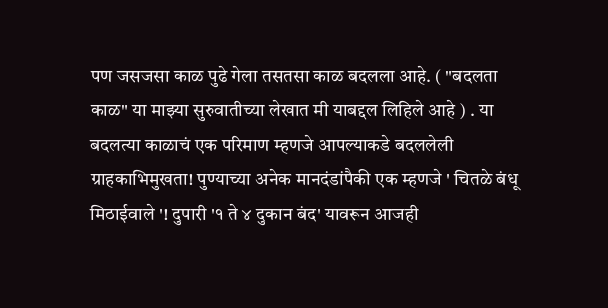पण जसजसा काळ पुढे गेला तसतसा काळ बदलला आहे. ( "बदलता काळ" या माझ्या सुरुवातीच्या लेखात मी याबद्दल लिहिले आहे ) . या बदलत्या काळाचं एक परिमाण म्हणजे आपल्याकडे बदललेली ग्राहकाभिमुखता! पुण्याच्या अनेक मानदंडांपैकी एक म्हणजे ' चितळे बंधू मिठाईवाले '! दुपारी '१ ते ४ दुकान बंद' यावरून आजही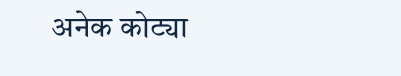अनेक कोट्या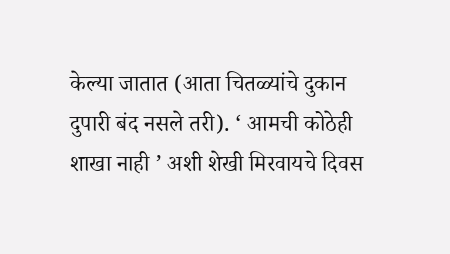केल्या जातात (आता चितळ्यांचे दुकान दुपारी बंद नसले तरी). ‘ आमची कोठेही शाखा नाही ’ अशी शेखी मिरवायचे दिवस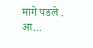मागे पडले . आ...